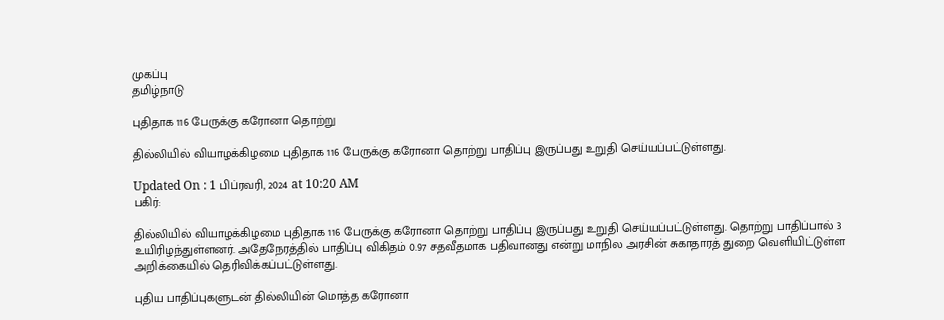முகப்பு
தமிழ்நாடு

புதிதாக 116 பேருக்கு கரோனா தொற்று

தில்லியில் வியாழக்கிழமை புதிதாக 116 பேருக்கு கரோனா தொற்று பாதிப்பு இருப்பது உறுதி செய்யப்பட்டுள்ளது.

Updated On : 1 பிப்ரவரி, 2024 at 10:20 AM
பகிர்:

தில்லியில் வியாழக்கிழமை புதிதாக 116 பேருக்கு கரோனா தொற்று பாதிப்பு இருப்பது உறுதி செய்யப்பட்டுள்ளது. தொற்று பாதிப்பால் 3 உயிரிழந்துள்ளனர். அதேநேரத்தில் பாதிப்பு விகிதம் 0.97 சதவீதமாக பதிவானது என்று மாநில அரசின் சுகாதாரத் துறை வெளியிட்டுள்ள அறிக்கையில் தெரிவிக்கப்பட்டுள்ளது.

புதிய பாதிப்புகளுடன் தில்லியின் மொத்த கரோனா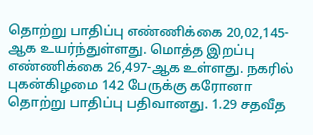தொற்று பாதிப்பு எண்ணிக்கை 20,02,145-ஆக உயர்ந்துள்ளது. மொத்த இறப்பு எண்ணிக்கை 26,497-ஆக உள்ளது. நகரில் புகன்கிழமை 142 பேருக்கு கரோனா தொற்று பாதிப்பு பதிவானது. 1.29 சதவீத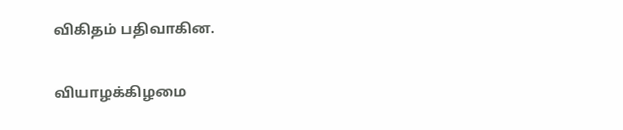விகிதம் பதிவாகின.

வியாழக்கிழமை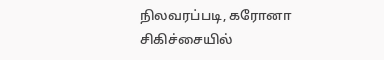நிலவரப்படி, கரோனா சிகிச்சையில்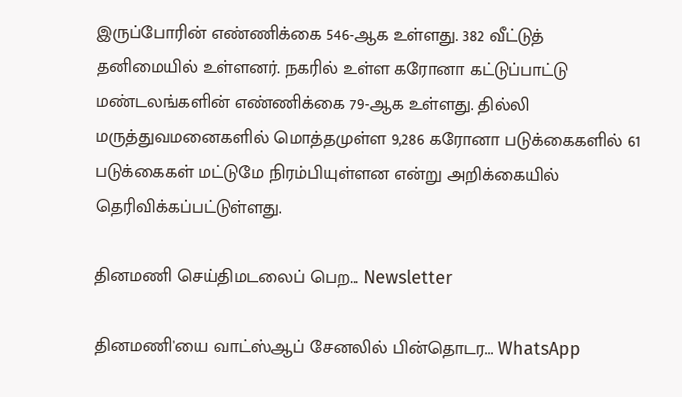இருப்போரின் எண்ணிக்கை 546-ஆக உள்ளது. 382 வீட்டுத் தனிமையில் உள்ளனர். நகரில் உள்ள கரோனா கட்டுப்பாட்டு மண்டலங்களின் எண்ணிக்கை 79-ஆக உள்ளது. தில்லி மருத்துவமனைகளில் மொத்தமுள்ள 9,286 கரோனா படுக்கைகளில் 61 படுக்கைகள் மட்டுமே நிரம்பியுள்ளன என்று அறிக்கையில் தெரிவிக்கப்பட்டுள்ளது.

தினமணி செய்திமடலைப் பெற... Newsletter

தினமணி'யை வாட்ஸ்ஆப் சேனலில் பின்தொடர... WhatsApp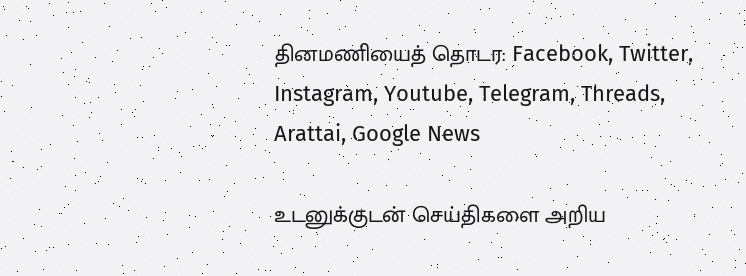தினமணியைத் தொடர: Facebook, Twitter, Instagram, Youtube, Telegram, Threads, Arattai, Google News

உடனுக்குடன் செய்திகளை அறிய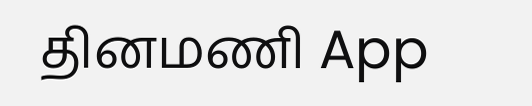தினமணி App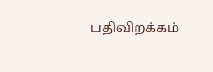பதிவிறக்கம்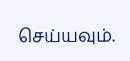செய்யவும்.